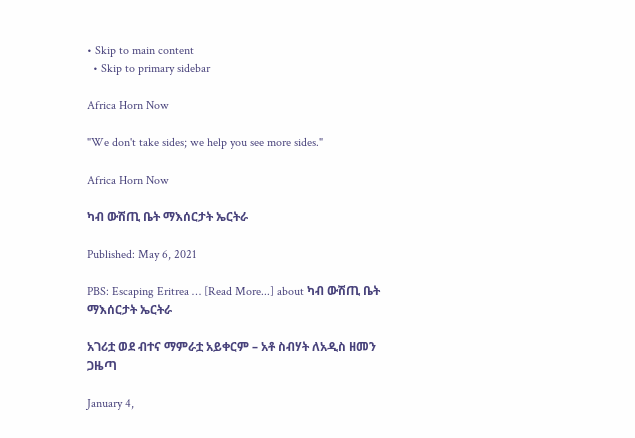• Skip to main content
  • Skip to primary sidebar

Africa Horn Now

"We don't take sides; we help you see more sides."

Africa Horn Now

ካብ ውሽጢ ቤት ማእሰርታት ኤርትራ

Published: May 6, 2021

PBS: Escaping Eritrea … [Read More...] about ካብ ውሽጢ ቤት ማእሰርታት ኤርትራ

አገሪቷ ወደ ብተና ማምራቷ አይቀርም – አቶ ስብሃት ለአዲስ ዘመን ጋዜጣ

January 4,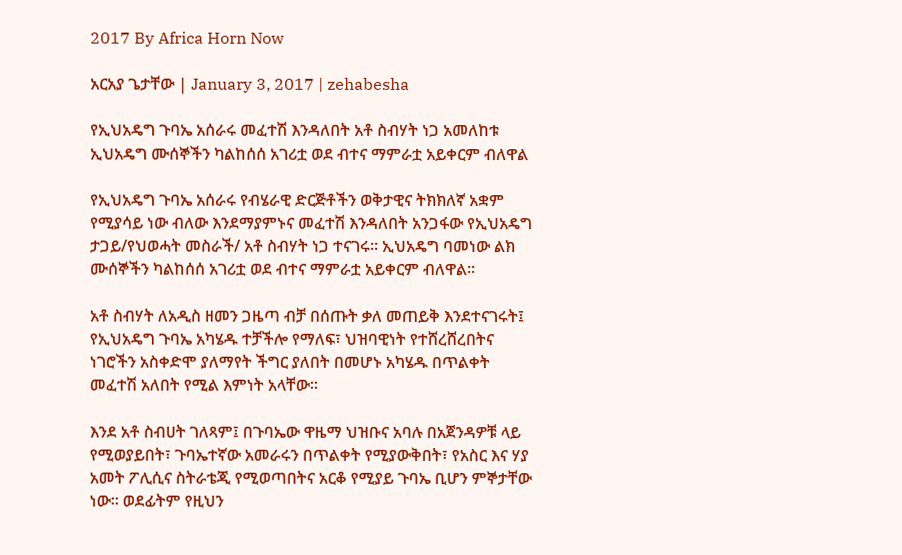2017 By Africa Horn Now

አርአያ ጌታቸው | January 3, 2017 | zehabesha

የኢህአዴግ ጉባኤ አሰራሩ መፈተሽ እንዳለበት አቶ ስብሃት ነጋ አመለከቱ
ኢህአዴግ ሙሰኞችን ካልከሰሰ አገሪቷ ወደ ብተና ማምራቷ አይቀርም ብለዋል

የኢህአዴግ ጉባኤ አሰራሩ የብሄራዊ ድርጅቶችን ወቅታዊና ትክክለኛ አቋም የሚያሳይ ነው ብለው እንደማያምኑና መፈተሽ እንዳለበት አንጋፋው የኢህአዴግ ታጋይ/የህወሓት መስራች/ አቶ ስብሃት ነጋ ተናገሩ፡፡ ኢህአዴግ ባመነው ልክ ሙሰኞችን ካልከሰሰ አገሪቷ ወደ ብተና ማምራቷ አይቀርም ብለዋል፡፡

አቶ ስብሃት ለአዲስ ዘመን ጋዜጣ ብቻ በሰጡት ቃለ መጠይቅ እንደተናገሩት፤ የኢህአዴግ ጉባኤ አካሄዱ ተቻችሎ የማለፍ፣ ህዝባዊነት የተሸረሸረበትና ነገሮችን አስቀድሞ ያለማየት ችግር ያለበት በመሆኑ አካሄዱ በጥልቀት መፈተሽ አለበት የሚል እምነት አላቸው፡፡

እንደ አቶ ስብሀት ገለጻም፤ በጉባኤው ዋዜማ ህዝቡና አባሉ በአጀንዳዎቹ ላይ የሚወያይበት፣ ጉባኤተኛው አመራሩን በጥልቀት የሚያውቅበት፣ የአስር እና ሃያ አመት ፖሊሲና ስትራቴጂ የሚወጣበትና አርቆ የሚያይ ጉባኤ ቢሆን ምኞታቸው ነው፡፡ ወደፊትም የዚህን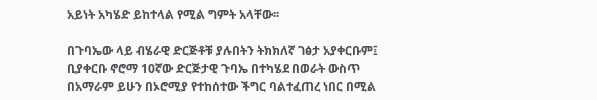አይነት አካሄድ ይከተላል የሚል ግምት አላቸው፡፡

በጉባኤው ላይ ብሄራዊ ድርጅቶቹ ያሉበትን ትክክለኛ ገፅታ አያቀርቡም፤ ቢያቀርቡ ኖሮማ 10ኛው ድርጅታዊ ጉባኤ በተካሄደ በወራት ውስጥ በአማራም ይሁን በኦሮሚያ የተከሰተው ችግር ባልተፈጠረ ነበር በሚል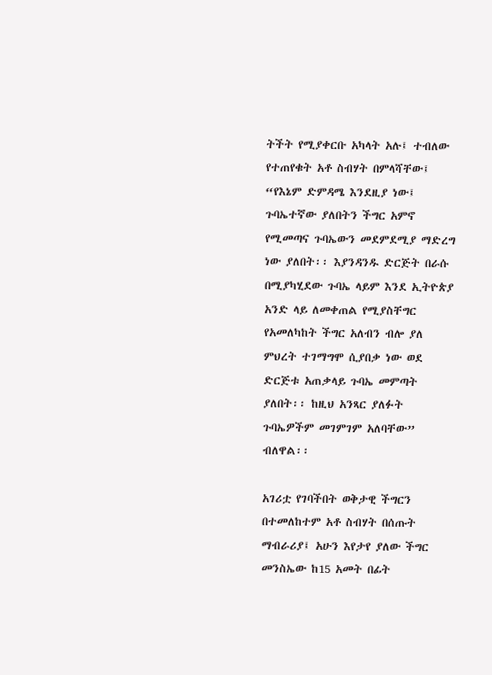ትችት የሚያቀርቡ አካላት አሉ፤ ተብለው የተጠየቁት አቶ ስብሃት በምላሻቸው፤ “የእኔም ድምዳሜ እንደዚያ ነው፤ ጉባኤተኛው ያለበትን ችግር አምኖ የሚመጣና ጉባኤውን መደምደሚያ ማድረግ ነው ያለበት፡፡ እያንዳንዱ ድርጅት በራሱ በሚያካሂደው ጉባኤ ላይም እንደ ኢትዮጵያ አንድ ላይ ለመቀጠል የሚያስቸግር የአመለካከት ችግር አለብን ብሎ ያለ ምህረት ተገማግሞ ሲያበቃ ነው ወደ ድርጅቱ አጠቃላይ ጉባኤ መምጣት ያለበት፡፡ ከዚህ አንጻር ያለፉት ጉባኤዎችም መገምገም አለባቸው” ብለዋል፡፡

አገሪቷ የገባችበት ወቅታዊ ችግርን በተመለከተም አቶ ስብሃት በሰጡት ማብራሪያ፤ አሁን እየታየ ያለው ችግር መንስኤው ከ15 አመት በፊት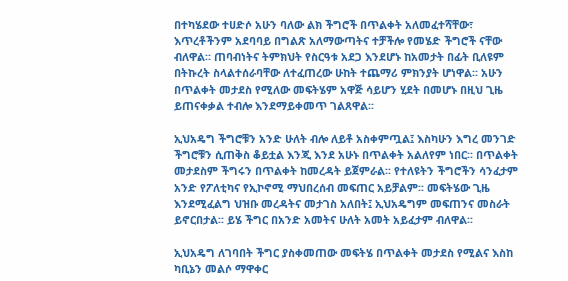በተካሄደው ተሀድሶ አሁን ባለው ልክ ችግሮች በጥልቀት አለመፈተሻቸው፣ እጥረቶችንም አደባባይ በግልጽ አለማውጣትና ተቻችሎ የመሄድ ችግሮች ናቸው ብለዋል፡፡ ጠባብነትና ትምክህት የስርዓቱ አደጋ እንደሆኑ ከአመታት በፊት ቢለዩም በትኩረት ስላልተሰራባቸው ለተፈጠረው ሁከት ተጨማሪ ምክንያት ሆነዋል፡፡ አሁን በጥልቀት መታደስ የሚለው መፍትሄም አዋጅ ሳይሆን ሂደት በመሆኑ በዚህ ጊዜ ይጠናቀቃል ተብሎ እንደማይቀመጥ ገልጸዋል፡፡

ኢህአዴግ ችግሮቹን አንድ ሁለት ብሎ ለይቶ አስቀምጧል፤ እስካሁን እግረ መንገድ ችግሮቹን ሲጠቅስ ቆይቷል እንጂ እንደ አሁኑ በጥልቀት አልለየም ነበር፡፡ በጥልቀት መታደስም ችግሩን በጥልቀት ከመረዳት ይጀምራል፡፡ የተለዩትን ችግሮችን ሳንፈታም አንድ የፖለቲካና የኢኮኖሚ ማህበረሰብ መፍጠር አይቻልም፡፡ መፍትሄው ጊዜ እንደሚፈልግ ህዝቡ መረዳትና መታገስ አለበት፤ ኢህአዴግም መፍጠንና መስራት ይኖርበታል፡፡ ይሄ ችግር በአንድ አመትና ሁለት አመት አይፈታም ብለዋል፡፡

ኢህአዴግ ለገባበት ችግር ያስቀመጠው መፍትሄ በጥልቀት መታደስ የሚልና እስከ ካቢኔን መልሶ ማዋቀር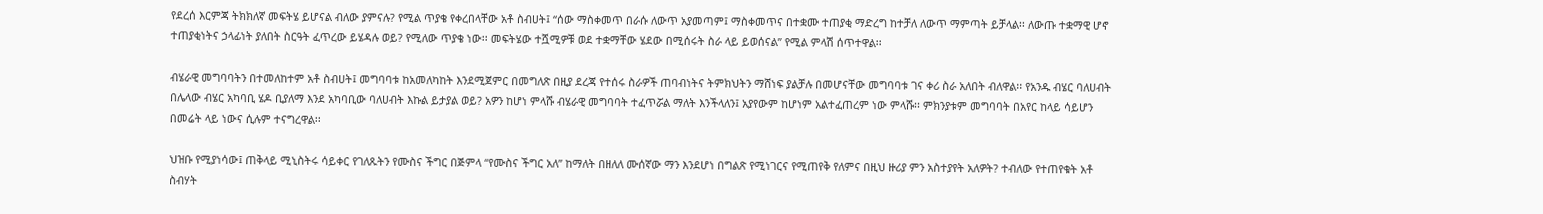የደረሰ እርምጃ ትክክለኛ መፍትሄ ይሆናል ብለው ያምናሉ? የሚል ጥያቄ የቀረበላቸው አቶ ስብሀት፤ “ሰው ማስቀመጥ በራሱ ለውጥ አያመጣም፤ ማስቀመጥና በተቋሙ ተጠያቂ ማድረግ ከተቻለ ለውጥ ማምጣት ይቻላል፡፡ ለውጡ ተቋማዊ ሆኖ ተጠያቂነትና ኃላፊነት ያለበት ስርዓት ፈጥረው ይሄዳሉ ወይ? የሚለው ጥያቄ ነው፡፡ መፍትሄው ተሿሚዎቹ ወደ ተቋማቸው ሄደው በሚሰሩት ስራ ላይ ይወሰናል” የሚል ምላሽ ሰጥተዋል፡፡

ብሄራዊ መግባባትን በተመለከተም አቶ ስብሀት፤ መግባባቱ ከአመለካከት እንደሚጀምር በመግለጽ በዚያ ደረጃ የተሰሩ ስራዎች ጠባብነትና ትምክህትን ማሸነፍ ያልቻሉ በመሆናቸው መግባባቱ ገና ቀሪ ስራ አለበት ብለዋል፡፡ የአንዱ ብሄር ባለሀብት በሌላው ብሄር አካባቢ ሄዶ ቢያለማ እንደ አካባቢው ባለሀብት እኩል ይታያል ወይ? አዎን ከሆነ ምላሹ ብሄራዊ መግባባት ተፈጥሯል ማለት እንችላለን፤ አያየውም ከሆነም አልተፈጠረም ነው ምላሹ፡፡ ምክንያቱም መግባባት በአየር ከላይ ሳይሆን በመሬት ላይ ነውና ሲሉም ተናግረዋል፡፡

ህዝቡ የሚያነሳው፤ ጠቅላይ ሚኒስትሩ ሳይቀር የገለጹትን የሙስና ችግር በጅምላ “የሙስና ችግር አለ” ከማለት በዘለለ ሙሰኛው ማን እንደሆነ በግልጽ የሚነገርና የሚጠየቅ የለምና በዚህ ዙሪያ ምን አስተያየት አለዎት? ተብለው የተጠየቁት አቶ ስብሃት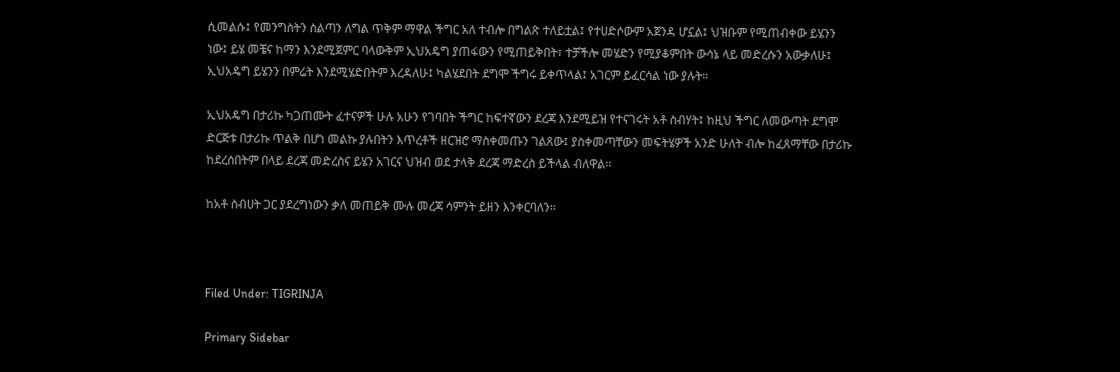ሲመልሱ፤ የመንግስትን ስልጣን ለግል ጥቅም ማዋል ችግር አለ ተብሎ በግልጽ ተለይቷል፤ የተሀድሶውም አጀንዳ ሆኗል፤ ህዝቡም የሚጠብቀው ይሄንን ነው፤ ይሄ መቼና ከማን እንደሚጀምር ባላውቅም ኢህአዴግ ያጠፋውን የሚጠይቅበት፣ ተቻችሎ መሄድን የሚያቆምበት ውሳኔ ላይ መድረሱን አውቃለሁ፤ ኢህአዴግ ይሄንን በምሬት እንደሚሄድበትም እረዳለሁ፤ ካልሄደበት ደግሞ ችግሩ ይቀጥላል፤ አገርም ይፈርሳል ነው ያሉት፡፡

ኢህአዴግ በታሪኩ ካጋጠሙት ፈተናዎች ሁሉ አሁን የገባበት ችግር ከፍተኛውን ደረጃ እንደሚይዝ የተናገሩት አቶ ስብሃት፤ ከዚህ ችግር ለመውጣት ደግሞ ድርጅቱ በታሪኩ ጥልቅ በሆነ መልኩ ያሉበትን እጥረቶች ዘርዝሮ ማስቀመጡን ገልጸው፤ ያስቀመጣቸውን መፍትሄዎች አንድ ሁለት ብሎ ከፈጸማቸው በታሪኩ ከደረሰበትም በላይ ደረጃ መድረስና ይሄን አገርና ህዝብ ወደ ታላቅ ደረጃ ማድረስ ይችላል ብለዋል፡፡

ከአቶ ስብሀት ጋር ያደረግነውን ቃለ መጠይቅ ሙሉ መረጃ ሳምንት ይዘን እንቀርባለን፡፡



Filed Under: TIGRINJA

Primary Sidebar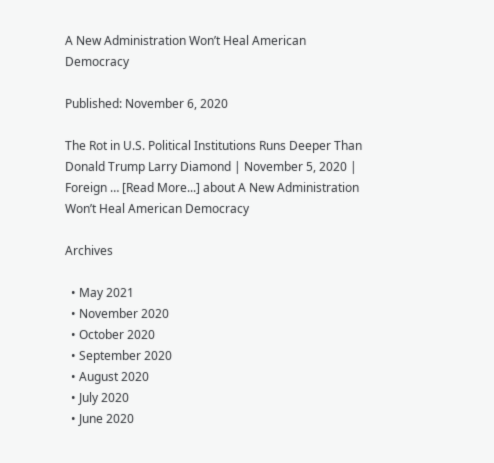A New Administration Won’t Heal American Democracy

Published: November 6, 2020

The Rot in U.S. Political Institutions Runs Deeper Than Donald Trump Larry Diamond | November 5, 2020 | Foreign … [Read More...] about A New Administration Won’t Heal American Democracy

Archives

  • May 2021
  • November 2020
  • October 2020
  • September 2020
  • August 2020
  • July 2020
  • June 2020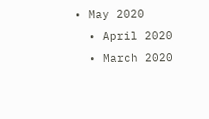• May 2020
  • April 2020
  • March 2020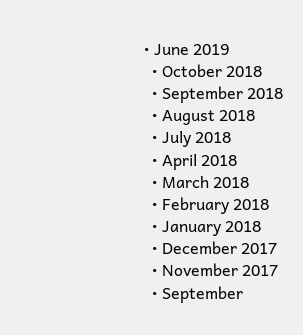• June 2019
  • October 2018
  • September 2018
  • August 2018
  • July 2018
  • April 2018
  • March 2018
  • February 2018
  • January 2018
  • December 2017
  • November 2017
  • September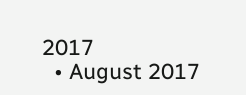2017
  • August 2017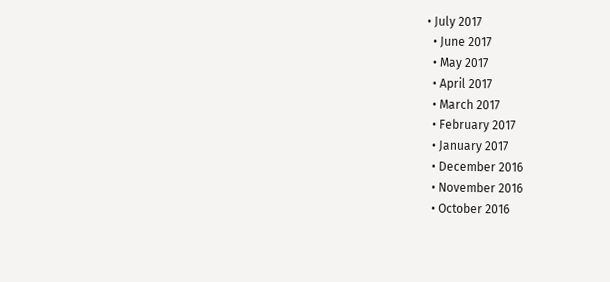• July 2017
  • June 2017
  • May 2017
  • April 2017
  • March 2017
  • February 2017
  • January 2017
  • December 2016
  • November 2016
  • October 2016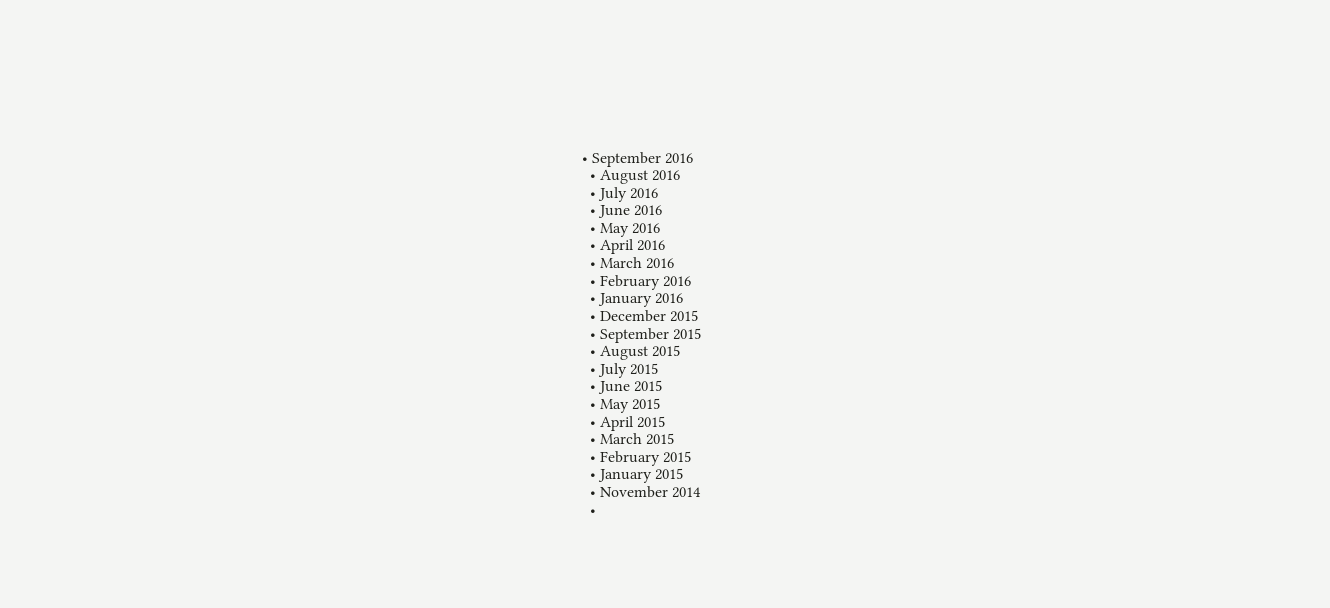• September 2016
  • August 2016
  • July 2016
  • June 2016
  • May 2016
  • April 2016
  • March 2016
  • February 2016
  • January 2016
  • December 2015
  • September 2015
  • August 2015
  • July 2015
  • June 2015
  • May 2015
  • April 2015
  • March 2015
  • February 2015
  • January 2015
  • November 2014
  •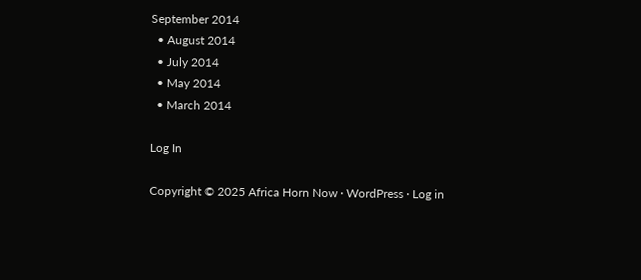September 2014
  • August 2014
  • July 2014
  • May 2014
  • March 2014

Log In

Copyright © 2025 Africa Horn Now · WordPress · Log in